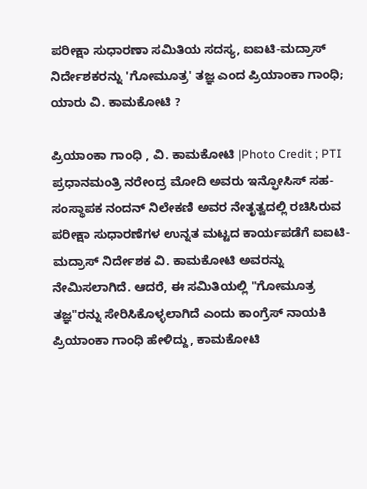ಪರೀಕ್ಷಾ ಸುಧಾರಣಾ ಸಮಿತಿಯ ಸದಸ್ಯ, ಐಐಟಿ-ಮದ್ರಾಸ್ ನಿರ್ದೇಶಕರನ್ನು 'ಗೋಮೂತ್ರ' ತಜ್ಞ ಎಂದ ಪ್ರಿಯಾಂಕಾ ಗಾಂಧಿ; ಯಾರು ವಿ. ಕಾಮಕೋಟಿ ?

ಪ್ರಿಯಾಂಕಾ ಗಾಂಧಿ , ವಿ. ಕಾಮಕೋಟಿ |Photo Credit ; PTI
ಪ್ರಧಾನಮಂತ್ರಿ ನರೇಂದ್ರ ಮೋದಿ ಅವರು ಇನ್ಫೋಸಿಸ್ ಸಹ-ಸಂಸ್ಥಾಪಕ ನಂದನ್ ನಿಲೇಕಣಿ ಅವರ ನೇತೃತ್ವದಲ್ಲಿ ರಚಿಸಿರುವ ಪರೀಕ್ಷಾ ಸುಧಾರಣೆಗಳ ಉನ್ನತ ಮಟ್ಟದ ಕಾರ್ಯಪಡೆಗೆ ಐಐಟಿ-ಮದ್ರಾಸ್ ನಿರ್ದೇಶಕ ವಿ. ಕಾಮಕೋಟಿ ಅವರನ್ನು ನೇಮಿಸಲಾಗಿದೆ. ಆದರೆ, ಈ ಸಮಿತಿಯಲ್ಲಿ "ಗೋಮೂತ್ರ ತಜ್ಞ"ರನ್ನು ಸೇರಿಸಿಕೊಳ್ಳಲಾಗಿದೆ ಎಂದು ಕಾಂಗ್ರೆಸ್ ನಾಯಕಿ ಪ್ರಿಯಾಂಕಾ ಗಾಂಧಿ ಹೇಳಿದ್ದು, ಕಾಮಕೋಟಿ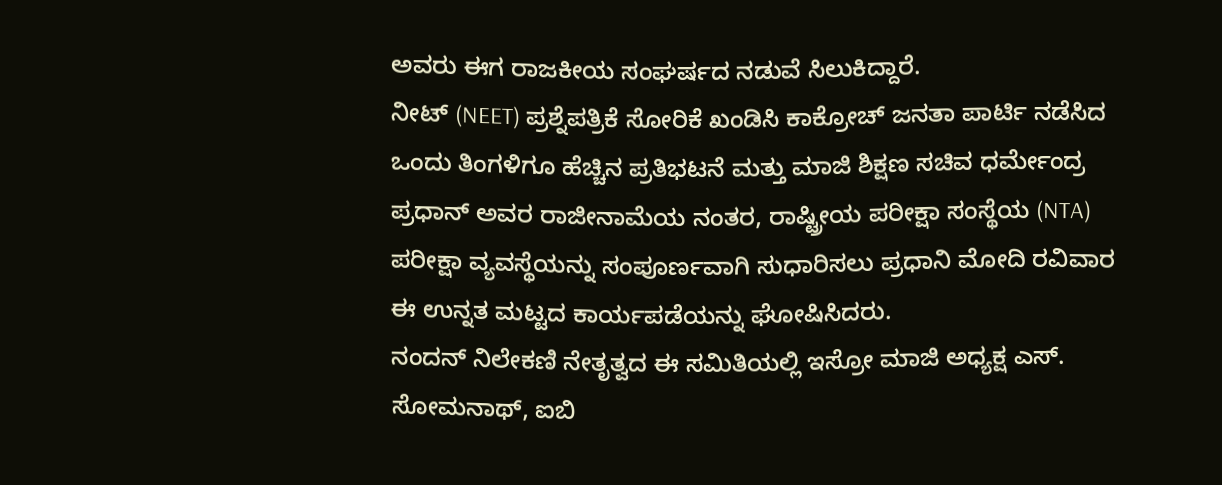ಅವರು ಈಗ ರಾಜಕೀಯ ಸಂಘರ್ಷದ ನಡುವೆ ಸಿಲುಕಿದ್ದಾರೆ.
ನೀಟ್ (NEET) ಪ್ರಶ್ನೆಪತ್ರಿಕೆ ಸೋರಿಕೆ ಖಂಡಿಸಿ ಕಾಕ್ರೋಚ್ ಜನತಾ ಪಾರ್ಟಿ ನಡೆಸಿದ ಒಂದು ತಿಂಗಳಿಗೂ ಹೆಚ್ಚಿನ ಪ್ರತಿಭಟನೆ ಮತ್ತು ಮಾಜಿ ಶಿಕ್ಷಣ ಸಚಿವ ಧರ್ಮೇಂದ್ರ ಪ್ರಧಾನ್ ಅವರ ರಾಜೀನಾಮೆಯ ನಂತರ, ರಾಷ್ಟ್ರೀಯ ಪರೀಕ್ಷಾ ಸಂಸ್ಥೆಯ (NTA) ಪರೀಕ್ಷಾ ವ್ಯವಸ್ಥೆಯನ್ನು ಸಂಪೂರ್ಣವಾಗಿ ಸುಧಾರಿಸಲು ಪ್ರಧಾನಿ ಮೋದಿ ರವಿವಾರ ಈ ಉನ್ನತ ಮಟ್ಟದ ಕಾರ್ಯಪಡೆಯನ್ನು ಘೋಷಿಸಿದರು.
ನಂದನ್ ನಿಲೇಕಣಿ ನೇತೃತ್ವದ ಈ ಸಮಿತಿಯಲ್ಲಿ ಇಸ್ರೋ ಮಾಜಿ ಅಧ್ಯಕ್ಷ ಎಸ್. ಸೋಮನಾಥ್, ಐಬಿ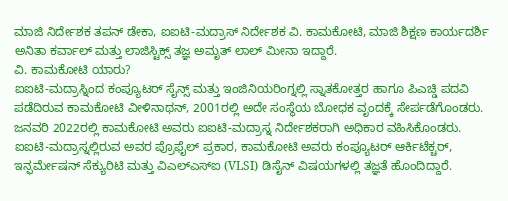ಮಾಜಿ ನಿರ್ದೇಶಕ ತಪನ್ ಡೇಕಾ, ಐಐಟಿ-ಮದ್ರಾಸ್ ನಿರ್ದೇಶಕ ವಿ. ಕಾಮಕೋಟಿ, ಮಾಜಿ ಶಿಕ್ಷಣ ಕಾರ್ಯದರ್ಶಿ ಅನಿತಾ ಕರ್ವಾಲ್ ಮತ್ತು ಲಾಜಿಸ್ಟಿಕ್ಸ್ ತಜ್ಞ ಅಮೃತ್ ಲಾಲ್ ಮೀನಾ ಇದ್ದಾರೆ.
ವಿ. ಕಾಮಕೋಟಿ ಯಾರು?
ಐಐಟಿ-ಮದ್ರಾಸ್ನಿಂದ ಕಂಪ್ಯೂಟರ್ ಸೈನ್ಸ್ ಮತ್ತು ಇಂಜಿನಿಯರಿಂಗ್ನಲ್ಲಿ ಸ್ನಾತಕೋತ್ತರ ಹಾಗೂ ಪಿಎಚ್ಡಿ ಪದವಿ ಪಡೆದಿರುವ ಕಾಮಕೋಟಿ ವೀಳಿನಾಥನ್, 2001ರಲ್ಲಿ ಅದೇ ಸಂಸ್ಥೆಯ ಬೋಧಕ ವೃಂದಕ್ಕೆ ಸೇರ್ಪಡೆಗೊಂಡರು.
ಜನವರಿ 2022ರಲ್ಲಿ ಕಾಮಕೋಟಿ ಅವರು ಐಐಟಿ-ಮದ್ರಾಸ್ನ ನಿರ್ದೇಶಕರಾಗಿ ಅಧಿಕಾರ ವಹಿಸಿಕೊಂಡರು.
ಐಐಟಿ-ಮದ್ರಾಸ್ನಲ್ಲಿರುವ ಅವರ ಪ್ರೊಫೈಲ್ ಪ್ರಕಾರ, ಕಾಮಕೋಟಿ ಅವರು ಕಂಪ್ಯೂಟರ್ ಆರ್ಕಿಟೆಕ್ಚರ್, ಇನ್ಫರ್ಮೇಷನ್ ಸೆಕ್ಯುರಿಟಿ ಮತ್ತು ವಿಎಲ್ಎಸ್ಐ (VLSI) ಡಿಸೈನ್ ವಿಷಯಗಳಲ್ಲಿ ತಜ್ಞತೆ ಹೊಂದಿದ್ದಾರೆ.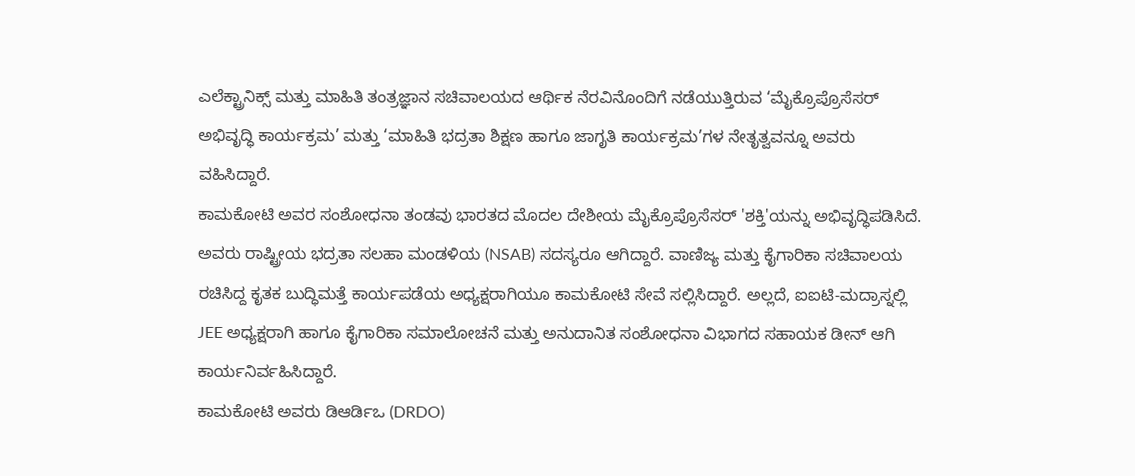ಎಲೆಕ್ಟ್ರಾನಿಕ್ಸ್ ಮತ್ತು ಮಾಹಿತಿ ತಂತ್ರಜ್ಞಾನ ಸಚಿವಾಲಯದ ಆರ್ಥಿಕ ನೆರವಿನೊಂದಿಗೆ ನಡೆಯುತ್ತಿರುವ ‘ಮೈಕ್ರೊಪ್ರೊಸೆಸರ್ ಅಭಿವೃದ್ಧಿ ಕಾರ್ಯಕ್ರಮ’ ಮತ್ತು ‘ಮಾಹಿತಿ ಭದ್ರತಾ ಶಿಕ್ಷಣ ಹಾಗೂ ಜಾಗೃತಿ ಕಾರ್ಯಕ್ರಮ’ಗಳ ನೇತೃತ್ವವನ್ನೂ ಅವರು ವಹಿಸಿದ್ದಾರೆ.
ಕಾಮಕೋಟಿ ಅವರ ಸಂಶೋಧನಾ ತಂಡವು ಭಾರತದ ಮೊದಲ ದೇಶೀಯ ಮೈಕ್ರೊಪ್ರೊಸೆಸರ್ 'ಶಕ್ತಿ'ಯನ್ನು ಅಭಿವೃದ್ಧಿಪಡಿಸಿದೆ. ಅವರು ರಾಷ್ಟ್ರೀಯ ಭದ್ರತಾ ಸಲಹಾ ಮಂಡಳಿಯ (NSAB) ಸದಸ್ಯರೂ ಆಗಿದ್ದಾರೆ. ವಾಣಿಜ್ಯ ಮತ್ತು ಕೈಗಾರಿಕಾ ಸಚಿವಾಲಯ ರಚಿಸಿದ್ದ ಕೃತಕ ಬುದ್ಧಿಮತ್ತೆ ಕಾರ್ಯಪಡೆಯ ಅಧ್ಯಕ್ಷರಾಗಿಯೂ ಕಾಮಕೋಟಿ ಸೇವೆ ಸಲ್ಲಿಸಿದ್ದಾರೆ. ಅಲ್ಲದೆ, ಐಐಟಿ-ಮದ್ರಾಸ್ನಲ್ಲಿ JEE ಅಧ್ಯಕ್ಷರಾಗಿ ಹಾಗೂ ಕೈಗಾರಿಕಾ ಸಮಾಲೋಚನೆ ಮತ್ತು ಅನುದಾನಿತ ಸಂಶೋಧನಾ ವಿಭಾಗದ ಸಹಾಯಕ ಡೀನ್ ಆಗಿ ಕಾರ್ಯನಿರ್ವಹಿಸಿದ್ದಾರೆ.
ಕಾಮಕೋಟಿ ಅವರು ಡಿಆರ್ಡಿಒ (DRDO)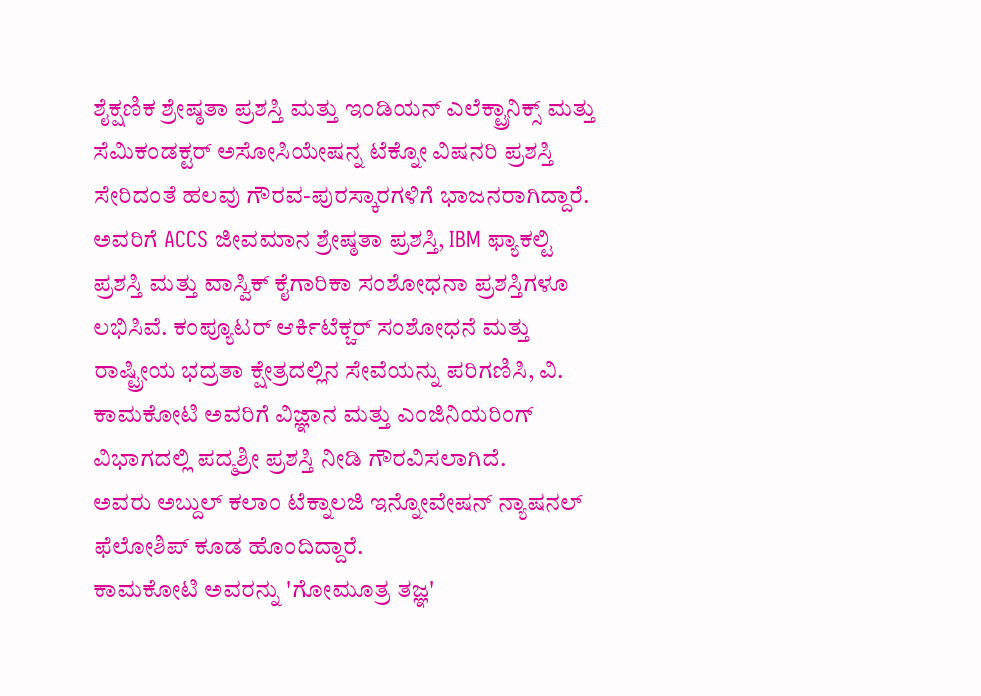ಶೈಕ್ಷಣಿಕ ಶ್ರೇಷ್ಠತಾ ಪ್ರಶಸ್ತಿ ಮತ್ತು ಇಂಡಿಯನ್ ಎಲೆಕ್ಟ್ರಾನಿಕ್ಸ್ ಮತ್ತು ಸೆಮಿಕಂಡಕ್ಟರ್ ಅಸೋಸಿಯೇಷನ್ನ ಟೆಕ್ನೋ ವಿಷನರಿ ಪ್ರಶಸ್ತಿ ಸೇರಿದಂತೆ ಹಲವು ಗೌರವ-ಪುರಸ್ಕಾರಗಳಿಗೆ ಭಾಜನರಾಗಿದ್ದಾರೆ. ಅವರಿಗೆ ACCS ಜೀವಮಾನ ಶ್ರೇಷ್ಠತಾ ಪ್ರಶಸ್ತಿ, IBM ಫ್ಯಾಕಲ್ಟಿ ಪ್ರಶಸ್ತಿ ಮತ್ತು ವಾಸ್ವಿಕ್ ಕೈಗಾರಿಕಾ ಸಂಶೋಧನಾ ಪ್ರಶಸ್ತಿಗಳೂ ಲಭಿಸಿವೆ. ಕಂಪ್ಯೂಟರ್ ಆರ್ಕಿಟೆಕ್ಚರ್ ಸಂಶೋಧನೆ ಮತ್ತು ರಾಷ್ಟ್ರೀಯ ಭದ್ರತಾ ಕ್ಷೇತ್ರದಲ್ಲಿನ ಸೇವೆಯನ್ನು ಪರಿಗಣಿಸಿ, ವಿ. ಕಾಮಕೋಟಿ ಅವರಿಗೆ ವಿಜ್ಞಾನ ಮತ್ತು ಎಂಜಿನಿಯರಿಂಗ್ ವಿಭಾಗದಲ್ಲಿ ಪದ್ಮಶ್ರೀ ಪ್ರಶಸ್ತಿ ನೀಡಿ ಗೌರವಿಸಲಾಗಿದೆ.
ಅವರು ಅಬ್ದುಲ್ ಕಲಾಂ ಟೆಕ್ನಾಲಜಿ ಇನ್ನೋವೇಷನ್ ನ್ಯಾಷನಲ್ ಫೆಲೋಶಿಪ್ ಕೂಡ ಹೊಂದಿದ್ದಾರೆ.
ಕಾಮಕೋಟಿ ಅವರನ್ನು 'ಗೋಮೂತ್ರ ತಜ್ಞ'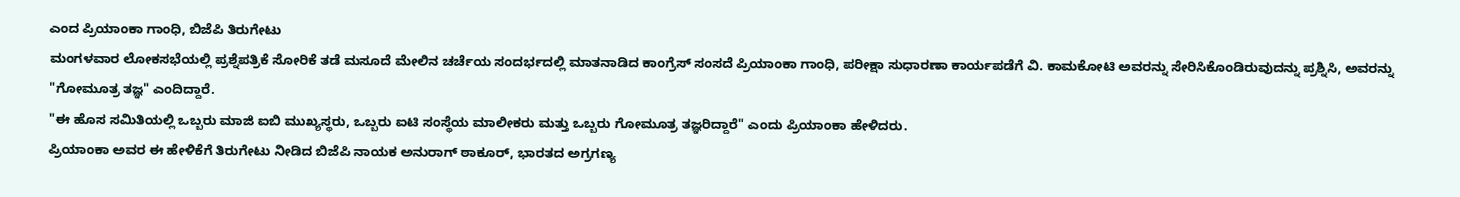ಎಂದ ಪ್ರಿಯಾಂಕಾ ಗಾಂಧಿ, ಬಿಜೆಪಿ ತಿರುಗೇಟು
ಮಂಗಳವಾರ ಲೋಕಸಭೆಯಲ್ಲಿ ಪ್ರಶ್ನೆಪತ್ರಿಕೆ ಸೋರಿಕೆ ತಡೆ ಮಸೂದೆ ಮೇಲಿನ ಚರ್ಚೆಯ ಸಂದರ್ಭದಲ್ಲಿ ಮಾತನಾಡಿದ ಕಾಂಗ್ರೆಸ್ ಸಂಸದೆ ಪ್ರಿಯಾಂಕಾ ಗಾಂಧಿ, ಪರೀಕ್ಷಾ ಸುಧಾರಣಾ ಕಾರ್ಯಪಡೆಗೆ ವಿ. ಕಾಮಕೋಟಿ ಅವರನ್ನು ಸೇರಿಸಿಕೊಂಡಿರುವುದನ್ನು ಪ್ರಶ್ನಿಸಿ, ಅವರನ್ನು "ಗೋಮೂತ್ರ ತಜ್ಞ" ಎಂದಿದ್ದಾರೆ.
"ಈ ಹೊಸ ಸಮಿತಿಯಲ್ಲಿ ಒಬ್ಬರು ಮಾಜಿ ಐಬಿ ಮುಖ್ಯಸ್ಥರು, ಒಬ್ಬರು ಐಟಿ ಸಂಸ್ಥೆಯ ಮಾಲೀಕರು ಮತ್ತು ಒಬ್ಬರು ಗೋಮೂತ್ರ ತಜ್ಞರಿದ್ದಾರೆ" ಎಂದು ಪ್ರಿಯಾಂಕಾ ಹೇಳಿದರು.
ಪ್ರಿಯಾಂಕಾ ಅವರ ಈ ಹೇಳಿಕೆಗೆ ತಿರುಗೇಟು ನೀಡಿದ ಬಿಜೆಪಿ ನಾಯಕ ಅನುರಾಗ್ ಠಾಕೂರ್, ಭಾರತದ ಅಗ್ರಗಣ್ಯ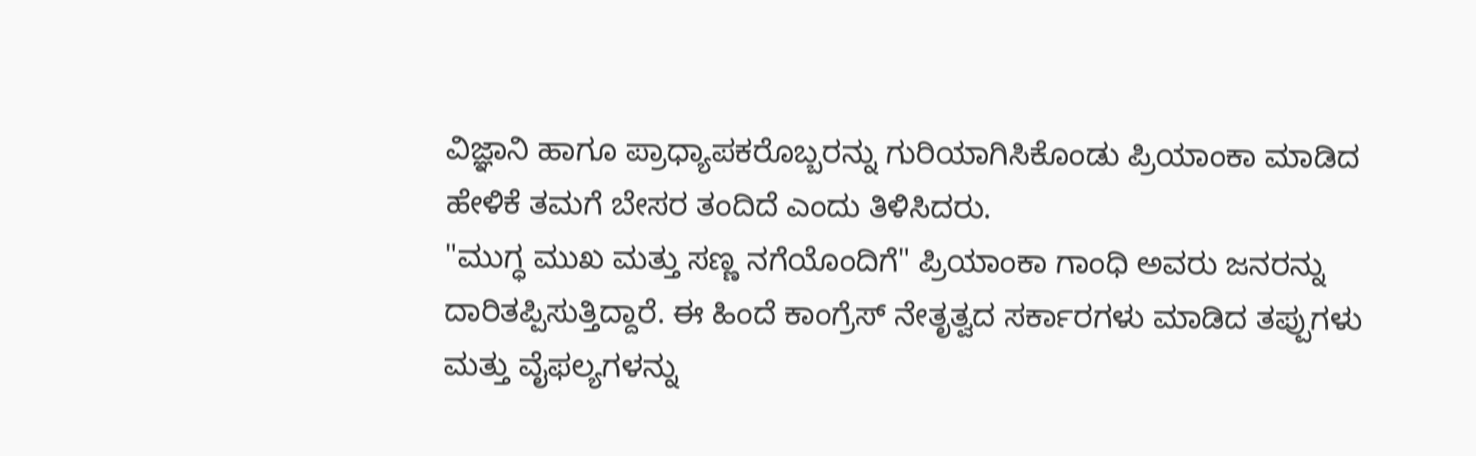ವಿಜ್ಞಾನಿ ಹಾಗೂ ಪ್ರಾಧ್ಯಾಪಕರೊಬ್ಬರನ್ನು ಗುರಿಯಾಗಿಸಿಕೊಂಡು ಪ್ರಿಯಾಂಕಾ ಮಾಡಿದ ಹೇಳಿಕೆ ತಮಗೆ ಬೇಸರ ತಂದಿದೆ ಎಂದು ತಿಳಿಸಿದರು.
"ಮುಗ್ಧ ಮುಖ ಮತ್ತು ಸಣ್ಣ ನಗೆಯೊಂದಿಗೆ" ಪ್ರಿಯಾಂಕಾ ಗಾಂಧಿ ಅವರು ಜನರನ್ನು ದಾರಿತಪ್ಪಿಸುತ್ತಿದ್ದಾರೆ. ಈ ಹಿಂದೆ ಕಾಂಗ್ರೆಸ್ ನೇತೃತ್ವದ ಸರ್ಕಾರಗಳು ಮಾಡಿದ ತಪ್ಪುಗಳು ಮತ್ತು ವೈಫಲ್ಯಗಳನ್ನು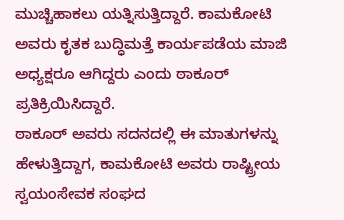ಮುಚ್ಚಿಹಾಕಲು ಯತ್ನಿಸುತ್ತಿದ್ದಾರೆ. ಕಾಮಕೋಟಿ ಅವರು ಕೃತಕ ಬುದ್ಧಿಮತ್ತೆ ಕಾರ್ಯಪಡೆಯ ಮಾಜಿ ಅಧ್ಯಕ್ಷರೂ ಆಗಿದ್ದರು ಎಂದು ಠಾಕೂರ್ ಪ್ರತಿಕ್ರಿಯಿಸಿದ್ದಾರೆ.
ಠಾಕೂರ್ ಅವರು ಸದನದಲ್ಲಿ ಈ ಮಾತುಗಳನ್ನು ಹೇಳುತ್ತಿದ್ದಾಗ, ಕಾಮಕೋಟಿ ಅವರು ರಾಷ್ಟ್ರೀಯ ಸ್ವಯಂಸೇವಕ ಸಂಘದ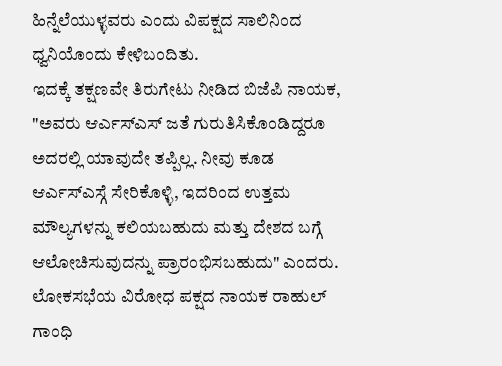ಹಿನ್ನೆಲೆಯುಳ್ಳವರು ಎಂದು ವಿಪಕ್ಷದ ಸಾಲಿನಿಂದ ಧ್ವನಿಯೊಂದು ಕೇಳಿಬಂದಿತು.
ಇದಕ್ಕೆ ತಕ್ಷಣವೇ ತಿರುಗೇಟು ನೀಡಿದ ಬಿಜೆಪಿ ನಾಯಕ, "ಅವರು ಆರ್ಎಸ್ಎಸ್ ಜತೆ ಗುರುತಿಸಿಕೊಂಡಿದ್ದರೂ ಅದರಲ್ಲಿ ಯಾವುದೇ ತಪ್ಪಿಲ್ಲ. ನೀವು ಕೂಡ ಆರ್ಎಸ್ಎಸ್ಗೆ ಸೇರಿಕೊಳ್ಳಿ, ಇದರಿಂದ ಉತ್ತಮ ಮೌಲ್ಯಗಳನ್ನು ಕಲಿಯಬಹುದು ಮತ್ತು ದೇಶದ ಬಗ್ಗೆ ಆಲೋಚಿಸುವುದನ್ನು ಪ್ರಾರಂಭಿಸಬಹುದು" ಎಂದರು.
ಲೋಕಸಭೆಯ ವಿರೋಧ ಪಕ್ಷದ ನಾಯಕ ರಾಹುಲ್ ಗಾಂಧಿ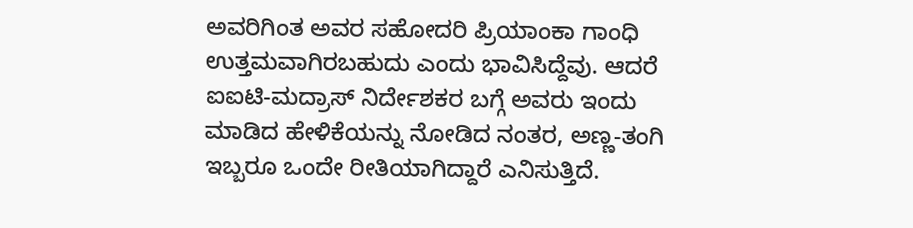ಅವರಿಗಿಂತ ಅವರ ಸಹೋದರಿ ಪ್ರಿಯಾಂಕಾ ಗಾಂಧಿ ಉತ್ತಮವಾಗಿರಬಹುದು ಎಂದು ಭಾವಿಸಿದ್ದೆವು. ಆದರೆ ಐಐಟಿ-ಮದ್ರಾಸ್ ನಿರ್ದೇಶಕರ ಬಗ್ಗೆ ಅವರು ಇಂದು ಮಾಡಿದ ಹೇಳಿಕೆಯನ್ನು ನೋಡಿದ ನಂತರ, ಅಣ್ಣ-ತಂಗಿ ಇಬ್ಬರೂ ಒಂದೇ ರೀತಿಯಾಗಿದ್ದಾರೆ ಎನಿಸುತ್ತಿದೆ.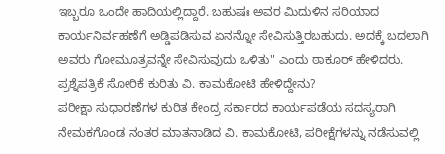ಇಬ್ಬರೂ ಒಂದೇ ಹಾದಿಯಲ್ಲಿದ್ದಾರೆ. ಬಹುಷಃ ಅವರ ಮಿದುಳಿನ ಸರಿಯಾದ ಕಾರ್ಯನಿರ್ವಹಣೆಗೆ ಅಡ್ಡಿಪಡಿಸುವ ಏನನ್ನೋ ಸೇವಿಸುತ್ತಿರಬಹುದು. ಅದಕ್ಕೆ ಬದಲಾಗಿ ಅವರು ಗೋಮೂತ್ರವನ್ನೇ ಸೇವಿಸುವುದು ಒಳಿತು" ಎಂದು ಠಾಕೂರ್ ಹೇಳಿದರು.
ಪ್ರಶ್ನೆಪತ್ರಿಕೆ ಸೋರಿಕೆ ಕುರಿತು ವಿ. ಕಾಮಕೋಟಿ ಹೇಳಿದ್ದೇನು?
ಪರೀಕ್ಷಾ ಸುಧಾರಣೆಗಳ ಕುರಿತ ಕೇಂದ್ರ ಸರ್ಕಾರದ ಕಾರ್ಯಪಡೆಯ ಸದಸ್ಯರಾಗಿ ನೇಮಕಗೊಂಡ ನಂತರ ಮಾತನಾಡಿದ ವಿ. ಕಾಮಕೋಟಿ, ಪರೀಕ್ಷೆಗಳನ್ನು ನಡೆಸುವಲ್ಲಿ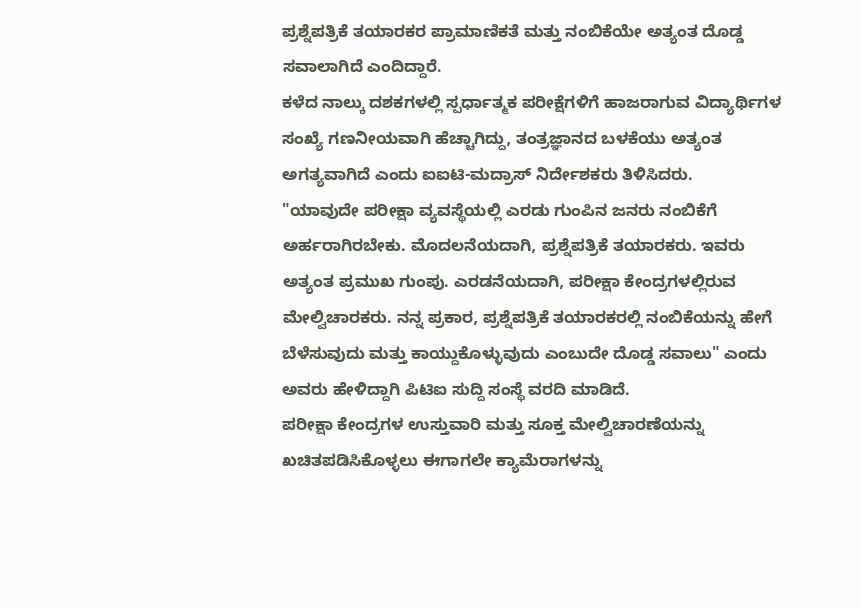ಪ್ರಶ್ನೆಪತ್ರಿಕೆ ತಯಾರಕರ ಪ್ರಾಮಾಣಿಕತೆ ಮತ್ತು ನಂಬಿಕೆಯೇ ಅತ್ಯಂತ ದೊಡ್ಡ ಸವಾಲಾಗಿದೆ ಎಂದಿದ್ದಾರೆ.
ಕಳೆದ ನಾಲ್ಕು ದಶಕಗಳಲ್ಲಿ ಸ್ಪರ್ಧಾತ್ಮಕ ಪರೀಕ್ಷೆಗಳಿಗೆ ಹಾಜರಾಗುವ ವಿದ್ಯಾರ್ಥಿಗಳ ಸಂಖ್ಯೆ ಗಣನೀಯವಾಗಿ ಹೆಚ್ಚಾಗಿದ್ದು, ತಂತ್ರಜ್ಞಾನದ ಬಳಕೆಯು ಅತ್ಯಂತ ಅಗತ್ಯವಾಗಿದೆ ಎಂದು ಐಐಟಿ-ಮದ್ರಾಸ್ ನಿರ್ದೇಶಕರು ತಿಳಿಸಿದರು.
"ಯಾವುದೇ ಪರೀಕ್ಷಾ ವ್ಯವಸ್ಥೆಯಲ್ಲಿ ಎರಡು ಗುಂಪಿನ ಜನರು ನಂಬಿಕೆಗೆ ಅರ್ಹರಾಗಿರಬೇಕು. ಮೊದಲನೆಯದಾಗಿ, ಪ್ರಶ್ನೆಪತ್ರಿಕೆ ತಯಾರಕರು. ಇವರು ಅತ್ಯಂತ ಪ್ರಮುಖ ಗುಂಪು. ಎರಡನೆಯದಾಗಿ, ಪರೀಕ್ಷಾ ಕೇಂದ್ರಗಳಲ್ಲಿರುವ ಮೇಲ್ವಿಚಾರಕರು. ನನ್ನ ಪ್ರಕಾರ, ಪ್ರಶ್ನೆಪತ್ರಿಕೆ ತಯಾರಕರಲ್ಲಿ ನಂಬಿಕೆಯನ್ನು ಹೇಗೆ ಬೆಳೆಸುವುದು ಮತ್ತು ಕಾಯ್ದುಕೊಳ್ಳುವುದು ಎಂಬುದೇ ದೊಡ್ಡ ಸವಾಲು" ಎಂದು ಅವರು ಹೇಳಿದ್ದಾಗಿ ಪಿಟಿಐ ಸುದ್ದಿ ಸಂಸ್ಥೆ ವರದಿ ಮಾಡಿದೆ.
ಪರೀಕ್ಷಾ ಕೇಂದ್ರಗಳ ಉಸ್ತುವಾರಿ ಮತ್ತು ಸೂಕ್ತ ಮೇಲ್ವಿಚಾರಣೆಯನ್ನು ಖಚಿತಪಡಿಸಿಕೊಳ್ಳಲು ಈಗಾಗಲೇ ಕ್ಯಾಮೆರಾಗಳನ್ನು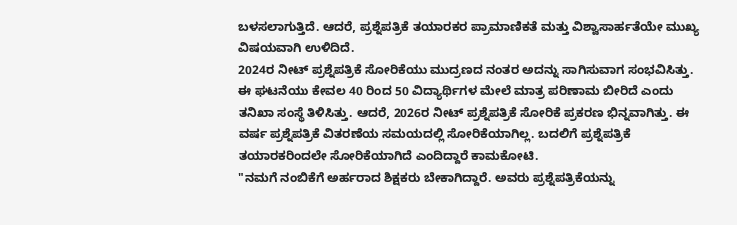ಬಳಸಲಾಗುತ್ತಿದೆ. ಆದರೆ, ಪ್ರಶ್ನೆಪತ್ರಿಕೆ ತಯಾರಕರ ಪ್ರಾಮಾಣಿಕತೆ ಮತ್ತು ವಿಶ್ವಾಸಾರ್ಹತೆಯೇ ಮುಖ್ಯ ವಿಷಯವಾಗಿ ಉಳಿದಿದೆ.
2024ರ ನೀಟ್ ಪ್ರಶ್ನೆಪತ್ರಿಕೆ ಸೋರಿಕೆಯು ಮುದ್ರಣದ ನಂತರ ಅದನ್ನು ಸಾಗಿಸುವಾಗ ಸಂಭವಿಸಿತ್ತು. ಈ ಘಟನೆಯು ಕೇವಲ 40 ರಿಂದ 50 ವಿದ್ಯಾರ್ಥಿಗಳ ಮೇಲೆ ಮಾತ್ರ ಪರಿಣಾಮ ಬೀರಿದೆ ಎಂದು ತನಿಖಾ ಸಂಸ್ಥೆ ತಿಳಿಸಿತ್ತು. ಆದರೆ, 2026ರ ನೀಟ್ ಪ್ರಶ್ನೆಪತ್ರಿಕೆ ಸೋರಿಕೆ ಪ್ರಕರಣ ಭಿನ್ನವಾಗಿತ್ತು. ಈ ವರ್ಷ ಪ್ರಶ್ನೆಪತ್ರಿಕೆ ವಿತರಣೆಯ ಸಮಯದಲ್ಲಿ ಸೋರಿಕೆಯಾಗಿಲ್ಲ. ಬದಲಿಗೆ ಪ್ರಶ್ನೆಪತ್ರಿಕೆ ತಯಾರಕರಿಂದಲೇ ಸೋರಿಕೆಯಾಗಿದೆ ಎಂದಿದ್ದಾರೆ ಕಾಮಕೋಟಿ.
"ನಮಗೆ ನಂಬಿಕೆಗೆ ಅರ್ಹರಾದ ಶಿಕ್ಷಕರು ಬೇಕಾಗಿದ್ದಾರೆ. ಅವರು ಪ್ರಶ್ನೆಪತ್ರಿಕೆಯನ್ನು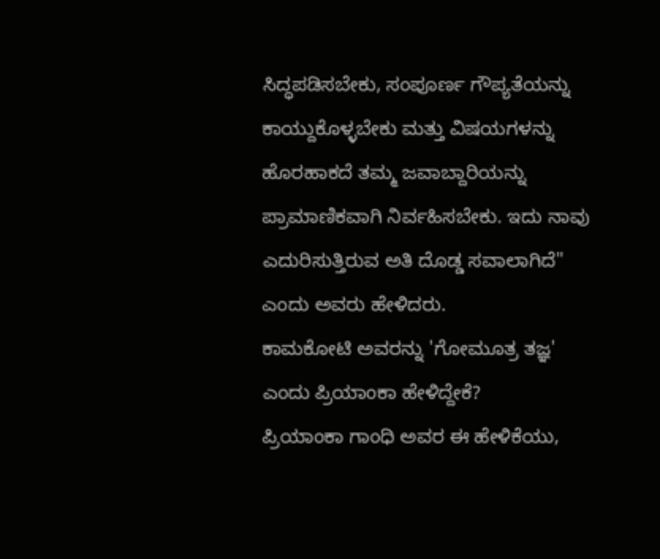ಸಿದ್ಧಪಡಿಸಬೇಕು, ಸಂಪೂರ್ಣ ಗೌಪ್ಯತೆಯನ್ನು ಕಾಯ್ದುಕೊಳ್ಳಬೇಕು ಮತ್ತು ವಿಷಯಗಳನ್ನು ಹೊರಹಾಕದೆ ತಮ್ಮ ಜವಾಬ್ದಾರಿಯನ್ನು ಪ್ರಾಮಾಣಿಕವಾಗಿ ನಿರ್ವಹಿಸಬೇಕು. ಇದು ನಾವು ಎದುರಿಸುತ್ತಿರುವ ಅತಿ ದೊಡ್ಡ ಸವಾಲಾಗಿದೆ" ಎಂದು ಅವರು ಹೇಳಿದರು.
ಕಾಮಕೋಟಿ ಅವರನ್ನು 'ಗೋಮೂತ್ರ ತಜ್ಞ' ಎಂದು ಪ್ರಿಯಾಂಕಾ ಹೇಳಿದ್ದೇಕೆ?
ಪ್ರಿಯಾಂಕಾ ಗಾಂಧಿ ಅವರ ಈ ಹೇಳಿಕೆಯು,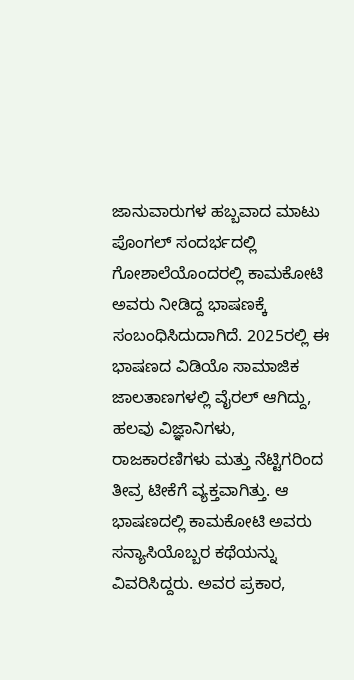ಜಾನುವಾರುಗಳ ಹಬ್ಬವಾದ ಮಾಟು ಪೊಂಗಲ್ ಸಂದರ್ಭದಲ್ಲಿ ಗೋಶಾಲೆಯೊಂದರಲ್ಲಿ ಕಾಮಕೋಟಿ ಅವರು ನೀಡಿದ್ದ ಭಾಷಣಕ್ಕೆ ಸಂಬಂಧಿಸಿದುದಾಗಿದೆ. 2025ರಲ್ಲಿ ಈ ಭಾಷಣದ ವಿಡಿಯೊ ಸಾಮಾಜಿಕ ಜಾಲತಾಣಗಳಲ್ಲಿ ವೈರಲ್ ಆಗಿದ್ದು, ಹಲವು ವಿಜ್ಞಾನಿಗಳು, ರಾಜಕಾರಣಿಗಳು ಮತ್ತು ನೆಟ್ಟಿಗರಿಂದ ತೀವ್ರ ಟೀಕೆಗೆ ವ್ಯಕ್ತವಾಗಿತ್ತು. ಆ ಭಾಷಣದಲ್ಲಿ ಕಾಮಕೋಟಿ ಅವರು ಸನ್ಯಾಸಿಯೊಬ್ಬರ ಕಥೆಯನ್ನು ವಿವರಿಸಿದ್ದರು. ಅವರ ಪ್ರಕಾರ,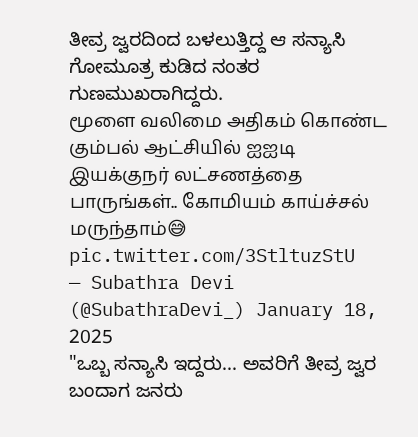ತೀವ್ರ ಜ್ವರದಿಂದ ಬಳಲುತ್ತಿದ್ದ ಆ ಸನ್ಯಾಸಿ ಗೋಮೂತ್ರ ಕುಡಿದ ನಂತರ ಗುಣಮುಖರಾಗಿದ್ದರು.
மூளை வலிமை அதிகம் கொண்ட கும்பல் ஆட்சியில் ஐஐடி இயக்குநர் லட்சணத்தை பாருங்கள்.. கோமியம் காய்ச்சல் மருந்தாம்😅 pic.twitter.com/3StltuzStU
— Subathra Devi (@SubathraDevi_) January 18, 2025
"ಒಬ್ಬ ಸನ್ಯಾಸಿ ಇದ್ದರು... ಅವರಿಗೆ ತೀವ್ರ ಜ್ವರ ಬಂದಾಗ ಜನರು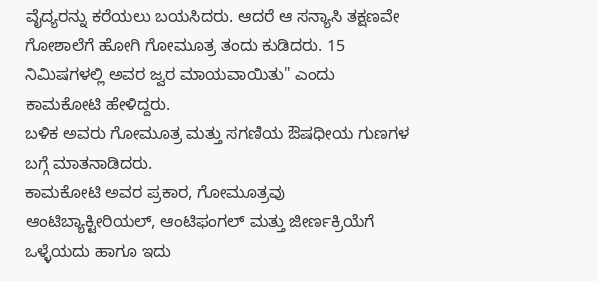ವೈದ್ಯರನ್ನು ಕರೆಯಲು ಬಯಸಿದರು. ಆದರೆ ಆ ಸನ್ಯಾಸಿ ತಕ್ಷಣವೇ ಗೋಶಾಲೆಗೆ ಹೋಗಿ ಗೋಮೂತ್ರ ತಂದು ಕುಡಿದರು. 15 ನಿಮಿಷಗಳಲ್ಲಿ ಅವರ ಜ್ವರ ಮಾಯವಾಯಿತು" ಎಂದು ಕಾಮಕೋಟಿ ಹೇಳಿದ್ದರು.
ಬಳಿಕ ಅವರು ಗೋಮೂತ್ರ ಮತ್ತು ಸಗಣಿಯ ಔಷಧೀಯ ಗುಣಗಳ ಬಗ್ಗೆ ಮಾತನಾಡಿದರು.
ಕಾಮಕೋಟಿ ಅವರ ಪ್ರಕಾರ, ಗೋಮೂತ್ರವು ಆಂಟಿಬ್ಯಾಕ್ಟೀರಿಯಲ್, ಆಂಟಿಫಂಗಲ್ ಮತ್ತು ಜೀರ್ಣಕ್ರಿಯೆಗೆ ಒಳ್ಳೆಯದು ಹಾಗೂ ಇದು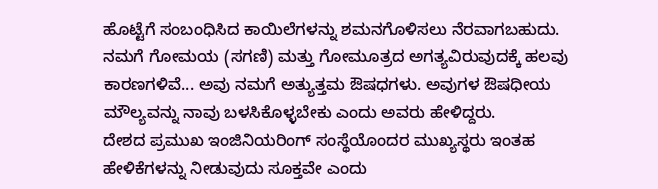ಹೊಟ್ಟೆಗೆ ಸಂಬಂಧಿಸಿದ ಕಾಯಿಲೆಗಳನ್ನು ಶಮನಗೊಳಿಸಲು ನೆರವಾಗಬಹುದು. ನಮಗೆ ಗೋಮಯ (ಸಗಣಿ) ಮತ್ತು ಗೋಮೂತ್ರದ ಅಗತ್ಯವಿರುವುದಕ್ಕೆ ಹಲವು ಕಾರಣಗಳಿವೆ... ಅವು ನಮಗೆ ಅತ್ಯುತ್ತಮ ಔಷಧಗಳು. ಅವುಗಳ ಔಷಧೀಯ ಮೌಲ್ಯವನ್ನು ನಾವು ಬಳಸಿಕೊಳ್ಳಬೇಕು ಎಂದು ಅವರು ಹೇಳಿದ್ದರು.
ದೇಶದ ಪ್ರಮುಖ ಇಂಜಿನಿಯರಿಂಗ್ ಸಂಸ್ಥೆಯೊಂದರ ಮುಖ್ಯಸ್ಥರು ಇಂತಹ ಹೇಳಿಕೆಗಳನ್ನು ನೀಡುವುದು ಸೂಕ್ತವೇ ಎಂದು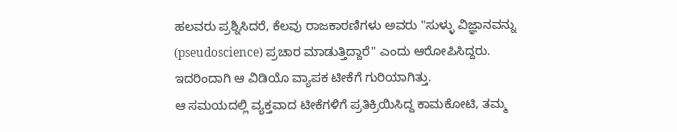ಹಲವರು ಪ್ರಶ್ನಿಸಿದರೆ, ಕೆಲವು ರಾಜಕಾರಣಿಗಳು ಅವರು "ಸುಳ್ಳು ವಿಜ್ಞಾನವನ್ನು (pseudoscience) ಪ್ರಚಾರ ಮಾಡುತ್ತಿದ್ದಾರೆ" ಎಂದು ಆರೋಪಿಸಿದ್ದರು. ಇದರಿಂದಾಗಿ ಆ ವಿಡಿಯೊ ವ್ಯಾಪಕ ಟೀಕೆಗೆ ಗುರಿಯಾಗಿತ್ತು.
ಆ ಸಮಯದಲ್ಲಿ ವ್ಯಕ್ತವಾದ ಟೀಕೆಗಳಿಗೆ ಪ್ರತಿಕ್ರಿಯಿಸಿದ್ದ ಕಾಮಕೋಟಿ, ತಮ್ಮ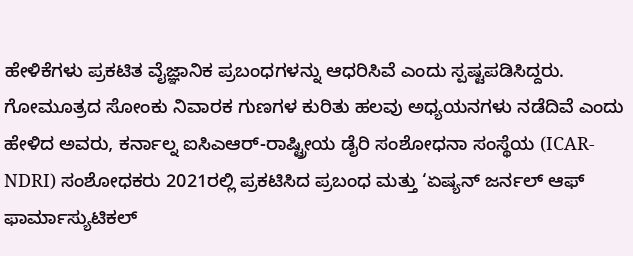ಹೇಳಿಕೆಗಳು ಪ್ರಕಟಿತ ವೈಜ್ಞಾನಿಕ ಪ್ರಬಂಧಗಳನ್ನು ಆಧರಿಸಿವೆ ಎಂದು ಸ್ಪಷ್ಟಪಡಿಸಿದ್ದರು.
ಗೋಮೂತ್ರದ ಸೋಂಕು ನಿವಾರಕ ಗುಣಗಳ ಕುರಿತು ಹಲವು ಅಧ್ಯಯನಗಳು ನಡೆದಿವೆ ಎಂದು ಹೇಳಿದ ಅವರು, ಕರ್ನಾಲ್ನ ಐಸಿಎಆರ್-ರಾಷ್ಟ್ರೀಯ ಡೈರಿ ಸಂಶೋಧನಾ ಸಂಸ್ಥೆಯ (ICAR-NDRI) ಸಂಶೋಧಕರು 2021ರಲ್ಲಿ ಪ್ರಕಟಿಸಿದ ಪ್ರಬಂಧ ಮತ್ತು ‘ಏಷ್ಯನ್ ಜರ್ನಲ್ ಆಫ್ ಫಾರ್ಮಾಸ್ಯುಟಿಕಲ್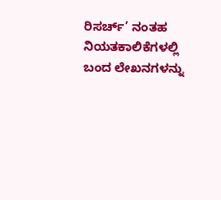ರಿಸರ್ಚ್’ ನಂತಹ ನಿಯತಕಾಲಿಕೆಗಳಲ್ಲಿ ಬಂದ ಲೇಖನಗಳನ್ನು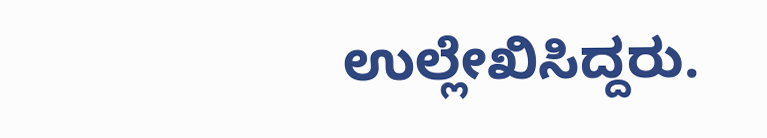ಉಲ್ಲೇಖಿಸಿದ್ದರು.